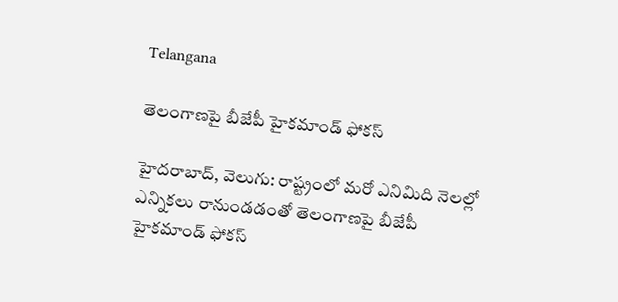Telangana

తెలంగాణపై బీజేపీ హైకమాండ్ ఫోకస్

హైదరాబాద్, వెలుగు: రాష్ట్రంలో మరో ఎనిమిది నెలల్లో ఎన్నికలు రానుండడంతో తెలంగాణపై బీజేపీ హైకమాండ్ ఫోకస్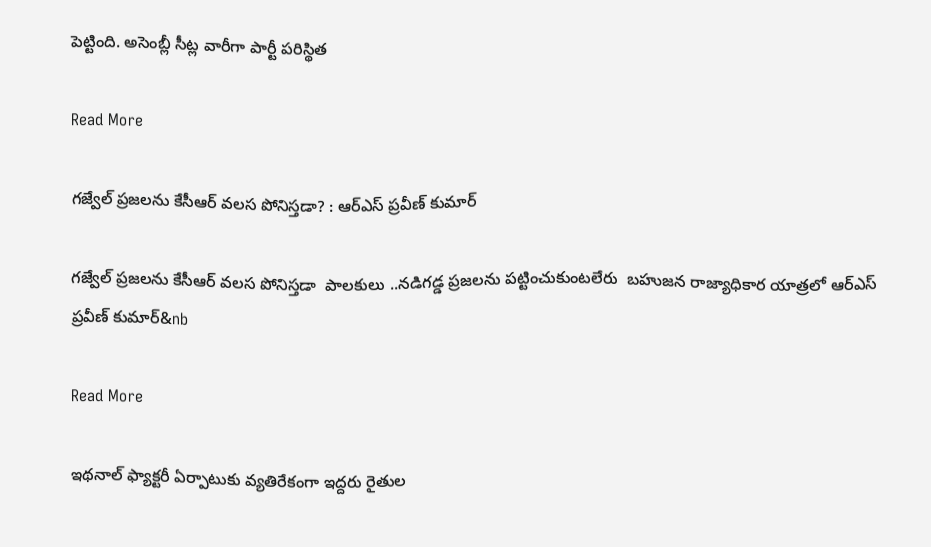పెట్టింది. అసెంబ్లీ సీట్ల వారీగా పార్టీ పరిస్థిత

Read More

గజ్వేల్ ప్రజలను కేసీఆర్ వలస పోనిస్తడా? : ఆర్ఎస్ ప్రవీణ్ కుమార్

గజ్వేల్ ప్రజలను కేసీఆర్ వలస పోనిస్తడా  పాలకులు ..నడిగడ్డ ప్రజలను పట్టించుకుంటలేరు  బహుజన రాజ్యాధికార యాత్రలో ఆర్ఎస్ ప్రవీణ్ కుమార్&nb

Read More

ఇథనాల్ ఫ్యాక్టరీ ఏర్పాటుకు వ్యతిరేకంగా ఇద్దరు రైతుల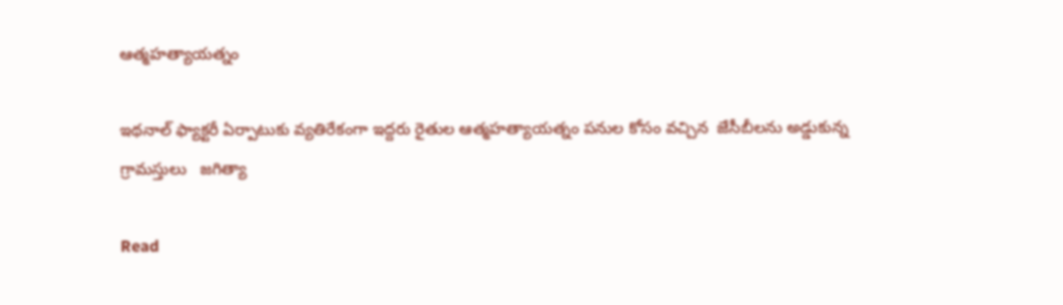ఆత్మహత్యాయత్నం

ఇథనాల్ ఫ్యాక్టరీ ఏర్పాటుకు వ్యతిరేకంగా ఇద్దరు రైతుల ఆత్మహత్యాయత్నం పనుల కోసం వచ్చిన  జేసీబీలను అడ్డుకున్న గ్రామస్తులు   జగిత్యా

Read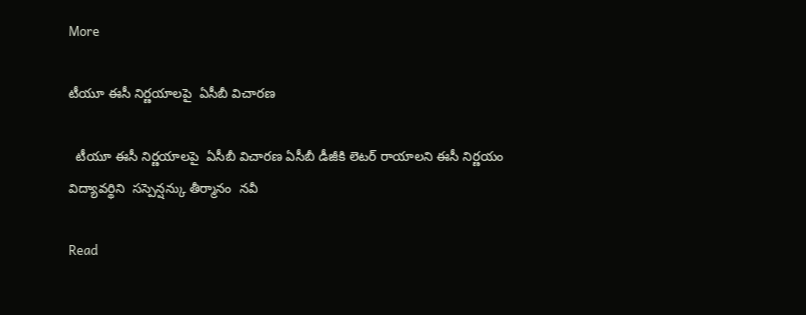More

టీయూ ఈసీ నిర్ణయాలపై  ఏసీబీ విచారణ

  టీయూ ఈసీ నిర్ణయాలపై  ఏసీబీ విచారణ ఏసీబీ డీజీకి లెటర్ రాయాలని ఈసీ నిర్ణయం విద్యావర్థిని  సస్పెన్షన్కు తీర్మానం  నవీ

Read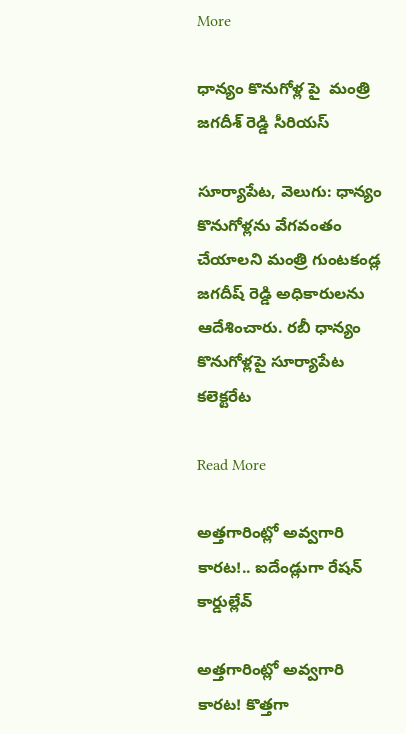More

ధాన్యం కొనుగోళ్ల పై  మంత్రి జగదీశ్ రెడ్డి సీరియస్

సూర్యాపేట, వెలుగు: ధాన్యం కొనుగోళ్లను వేగవంతం చేయాలని మంత్రి గుంటకండ్ల జగదీష్ రెడ్డి అధికారులను ఆదేశించారు. రబీ ధాన్యం కొనుగోళ్లపై సూర్యాపేట కలెక్టరేట

Read More

అత్తగారింట్లో అవ్వగారి కారట!.. ఐదేండ్లుగా రేషన్ కార్డుల్లేవ్

అత్తగారింట్లో అవ్వగారి కారట! కొత్తగా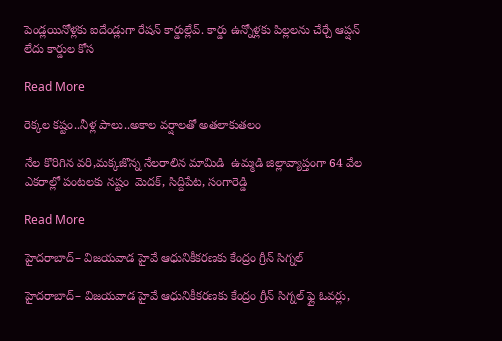పెండ్లయినోళ్లకు ఐదేండ్లుగా రేషన్ కార్డుల్లేవ్. కార్డు ఉన్నోళ్లకు పిల్లలను చేర్చే ఆప్షన్ లేదు కార్డుల కోస

Read More

రెక్కల కష్టం..నీళ్ల పాలు..అకాల వర్షాలతో అతలాకుతలం

నేల కొరిగిన వరి,మక్కజొన్న నేలరాలిన మామిడి  ఉమ్మడి జిల్లావ్యాప్తంగా 64 వేల ఎకరాల్లో పంటలకు నష్టం  మెదక్, సిద్దిపేట, సంగారెడ్డి

Read More

హైదరాబాద్– విజయవాడ హైవే ఆధునికీకరణకు కేంద్రం గ్రీన్ సిగ్నల్

హైదరాబాద్– విజయవాడ హైవే ఆధునికీకరణకు కేంద్రం గ్రీన్ సిగ్నల్ ఫ్లై ఓవర్లు,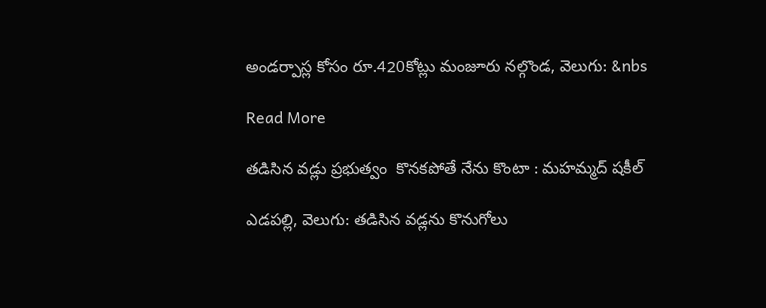అండర్పాస్ల కోసం రూ.420కోట్లు మంజూరు నల్గొండ, వెలుగు: &nbs

Read More

తడిసిన వడ్లు ప్రభుత్వం  కొనకపోతే నేను కొంటా : మహమ్మద్ షకీల్

ఎడపల్లి, వెలుగు: తడిసిన వడ్లను కొనుగోలు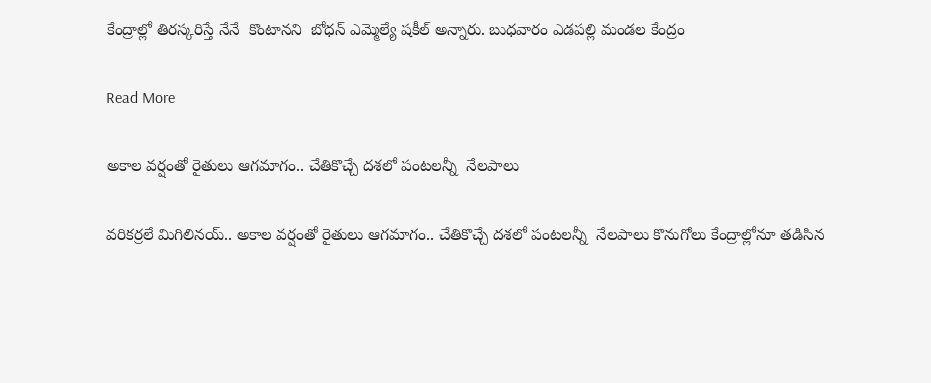కేంద్రాల్లో తిరస్కరిస్తే నేనే  కొంటానని  బోధన్ ఎమ్మెల్యే షకీల్ అన్నారు. బుధవారం ఎడపల్లి మండల కేంద్రం

Read More

అకాల వర్షంతో రైతులు ఆగమాగం.. చేతికొచ్చే దశలో పంటలన్నీ  నేలపాలు

వరికర్రలే మిగిలినయ్.. అకాల వర్షంతో రైతులు ఆగమాగం.. చేతికొచ్చే దశలో పంటలన్నీ  నేలపాలు కొనుగోలు కేంద్రాల్లోనూ తడిసిన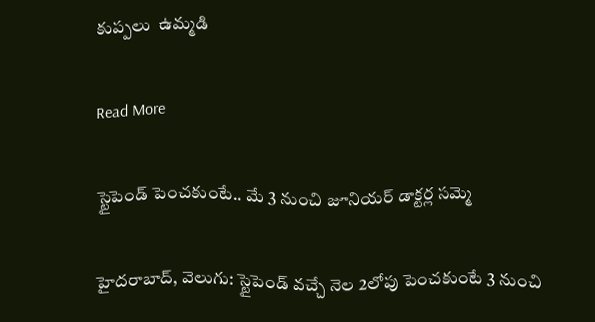కుప్పలు  ఉమ్మడి

Read More

స్టైపెండ్ పెంచకుంటే.. మే 3 నుంచి జూనియర్ డాక్టర్ల సమ్మె

హైదరాబాద్, వెలుగు: స్టైపెండ్ వచ్చే నెల 2లోపు పెంచకుంటే 3 నుంచి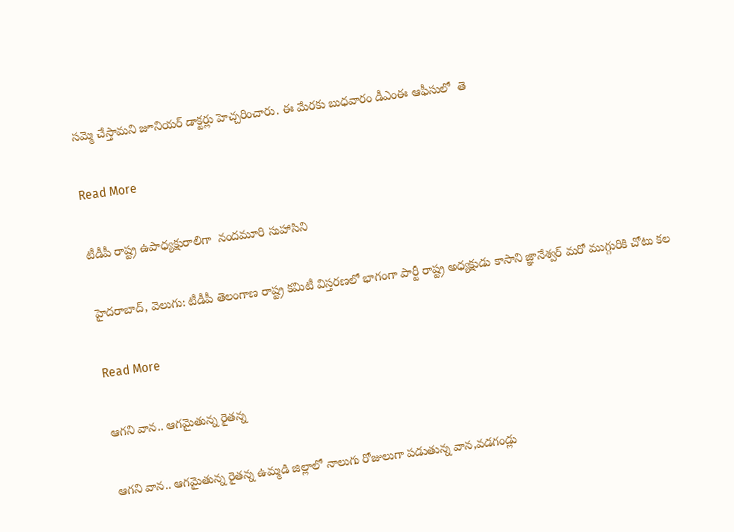సమ్మె చేస్తామని జూనియర్ డాక్టర్లు హెచ్చరించారు. ఈ మేరకు బుధవారం డీఎంఈ ఆఫీసులో  తె

Read More

టీడీపీ రాష్ట్ర ఉపాధ్యక్షురాలిగా  నందమూరి సుహాసిని

హైదరాబాద్‌, వెలుగు: టీడీపీ తెలంగాణ రాష్ట్ర క‌మిటీ విస్తరణ‌లో భాగంగా పార్టీ రాష్ట్ర అధ్యక్షుడు కాసాని జ్ఞానేశ్వర్ మరో ముగ్గురికి చోటు కల

Read More

ఆగని వాన.. ఆగమైతున్న రైతన్న

ఆగని వాన.. ఆగమైతున్న రైతన్న ఉమ్మడి జిల్లాలో నాలుగు రోజులుగా పడుతున్న వాన,వడగండ్లు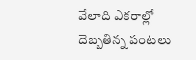వేలాది ఎకరాల్లో దెబ్బతిన్న పంటలు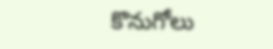కొనుగోలు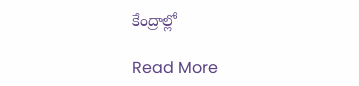కేంద్రాల్లో

Read More